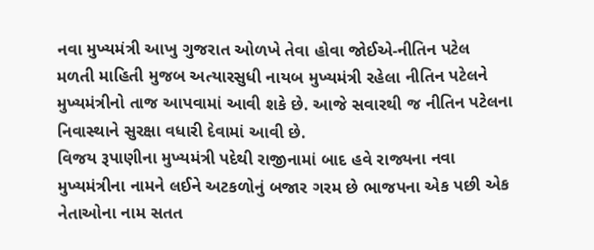નવા મુખ્યમંત્રી આખુ ગુજરાત ઓળખે તેવા હોવા જોઈએ-નીતિન પટેલ
મળતી માહિતી મુજબ અત્યારસુધી નાયબ મુખ્યમંત્રી રહેલા નીતિન પટેલને મુખ્યમંત્રીનો તાજ આપવામાં આવી શકે છે. આજે સવારથી જ નીતિન પટેલના નિવાસ્થાને સુરક્ષા વધારી દેવામાં આવી છે.
વિજય રૂપાણીના મુખ્યમંત્રી પદેથી રાજીનામાં બાદ હવે રાજ્યના નવા મુખ્યમંત્રીના નામને લઈને અટકળોનું બજાર ગરમ છે ભાજપના એક પછી એક નેતાઓના નામ સતત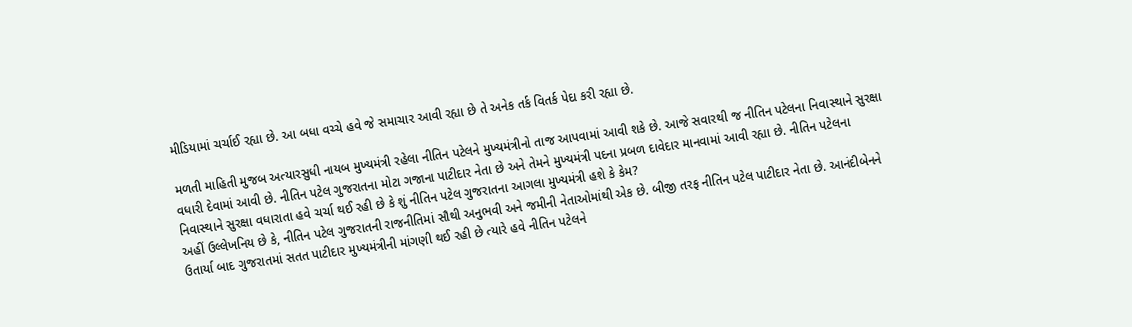મીડિયામાં ચર્ચાઈ રહ્યા છે. આ બધા વચ્ચે હવે જે સમાચાર આવી રહ્યા છે તે અનેક તર્ક વિતર્ક પેદા કરી રહ્યા છે.

મળતી માહિતી મુજબ અત્યારસુધી નાયબ મુખ્યમંત્રી રહેલા નીતિન પટેલને મુખ્યમંત્રીનો તાજ આપવામાં આવી શકે છે. આજે સવારથી જ નીતિન પટેલના નિવાસ્થાને સુરક્ષા વધારી દેવામાં આવી છે. નીતિન પટેલ ગુજરાતના મોટા ગજાના પાટીદાર નેતા છે અને તેમને મુખ્યમંત્રી પદના પ્રબળ દાવેદાર માનવામાં આવી રહ્યા છે. નીતિન પટેલના નિવાસ્થાને સુરક્ષા વધારાતા હવે ચર્ચા થઈ રહી છે કે શું નીતિન પટેલ ગુજરાતના આગલા મુખ્યમંત્રી હશે કે કેમ?
અહીં ઉલ્લેખનિય છે કે, નીતિન પટેલ ગુજરાતની રાજનીતિમાં સૌથી અનુભવી અને જમીની નેતાઓમાંથી એક છે. બીજી તરફ નીતિન પટેલ પાટીદાર નેતા છે. આનંદીબેનને ઉતાર્યા બાદ ગુજરાતમાં સતત પાટીદાર મુખ્યમંત્રીની માંગણી થઈ રહી છે ત્યારે હવે નીતિન પટેલને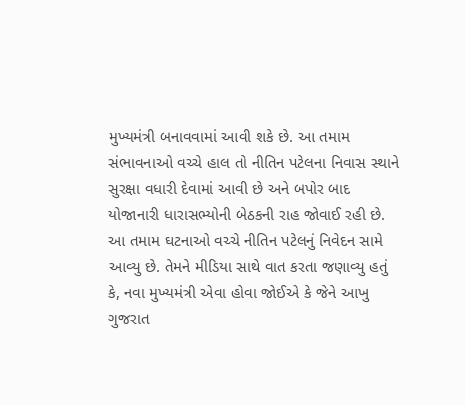મુખ્યમંત્રી બનાવવામાં આવી શકે છે. આ તમામ સંભાવનાઓ વચ્ચે હાલ તો નીતિન પટેલના નિવાસ સ્થાને સુરક્ષા વધારી દેવામાં આવી છે અને બપોર બાદ યોજાનારી ધારાસભ્યોની બેઠકની રાહ જોવાઈ રહી છે.
આ તમામ ઘટનાઓ વચ્ચે નીતિન પટેલનું નિવેદન સામે આવ્યુ છે. તેમને મીડિયા સાથે વાત કરતા જણાવ્યુ હતું કે, નવા મુખ્યમંત્રી એવા હોવા જોઈએ કે જેને આખુ ગુજરાત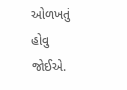ઓળખતું હોવુ જોઈએ.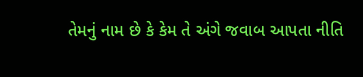તેમનું નામ છે કે કેમ તે અંગે જવાબ આપતા નીતિ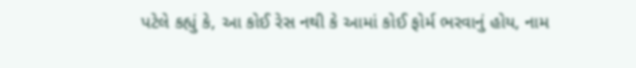પટેલે કહ્યું કે, આ કોઈ રેસ નથી કે આમાં કોઈ ફોર્મ ભરવાનું હોય, નામ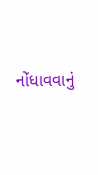નોંધાવવાનું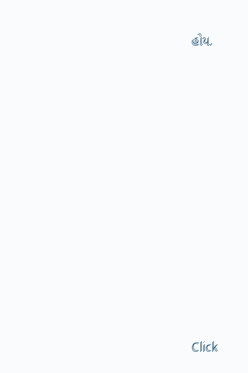હોય.












Click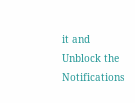it and Unblock the Notifications